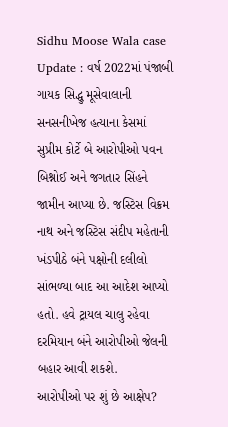Sidhu Moose Wala case Update : વર્ષ 2022માં પંજાબી ગાયક સિદ્ધુ મૂસેવાલાની સનસનીખેજ હત્યાના કેસમાં સુપ્રીમ કોર્ટે બે આરોપીઓ પવન બિશ્નોઈ અને જગતાર સિંહને જામીન આપ્યા છે. જસ્ટિસ વિક્રમ નાથ અને જસ્ટિસ સંદીપ મહેતાની ખંડપીઠે બંને પક્ષોની દલીલો સાંભળ્યા બાદ આ આદેશ આપ્યો હતો. હવે ટ્રાયલ ચાલુ રહેવા દરમિયાન બંને આરોપીઓ જેલની બહાર આવી શકશે.
આરોપીઓ પર શું છે આક્ષેપ?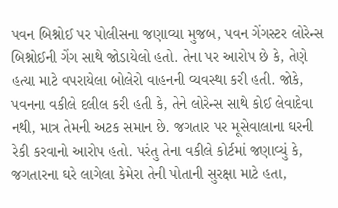પવન બિશ્નોઈ પર પોલીસના જણાવ્યા મુજબ, પવન ગેંગસ્ટર લોરેન્સ બિશ્નોઈની ગેંગ સાથે જોડાયેલો હતો. તેના પર આરોપ છે કે, તેણે હત્યા માટે વપરાયેલા બોલેરો વાહનની વ્યવસ્થા કરી હતી. જોકે, પવનના વકીલે દલીલ કરી હતી કે, તેને લોરેન્સ સાથે કોઈ લેવાદેવા નથી, માત્ર તેમની અટક સમાન છે. જગતાર પર મૂસેવાલાના ઘરની રેકી કરવાનો આરોપ હતો. પરંતુ તેના વકીલે કોર્ટમાં જણાવ્યું કે, જગતારના ઘરે લાગેલા કેમેરા તેની પોતાની સુરક્ષા માટે હતા,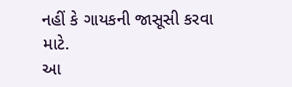નહીં કે ગાયકની જાસૂસી કરવા માટે.
આ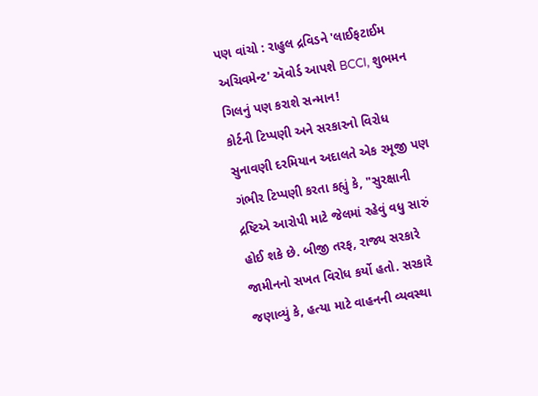પણ વાંચો : રાહુલ દ્રવિડને 'લાઈફટાઈમ અચિવમેન્ટ' ઍવોર્ડ આપશે BCCI, શુભમન ગિલનું પણ કરાશે સન્માન!
કોર્ટની ટિપ્પણી અને સરકારનો વિરોધ
સુનાવણી દરમિયાન અદાલતે એક રમૂજી પણ ગંભીર ટિપ્પણી કરતા કહ્યું કે, "સુરક્ષાની દ્રષ્ટિએ આરોપી માટે જેલમાં રહેવું વધુ સારું હોઈ શકે છે. બીજી તરફ, રાજ્ય સરકારે જામીનનો સખત વિરોધ કર્યો હતો. સરકારે જણાવ્યું કે, હત્યા માટે વાહનની વ્યવસ્થા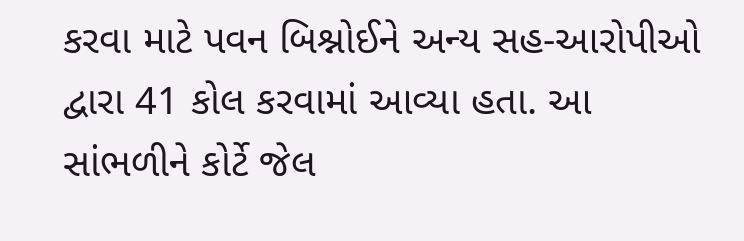કરવા માટે પવન બિશ્નોઈને અન્ય સહ-આરોપીઓ દ્વારા 41 કોલ કરવામાં આવ્યા હતા. આ સાંભળીને કોર્ટે જેલ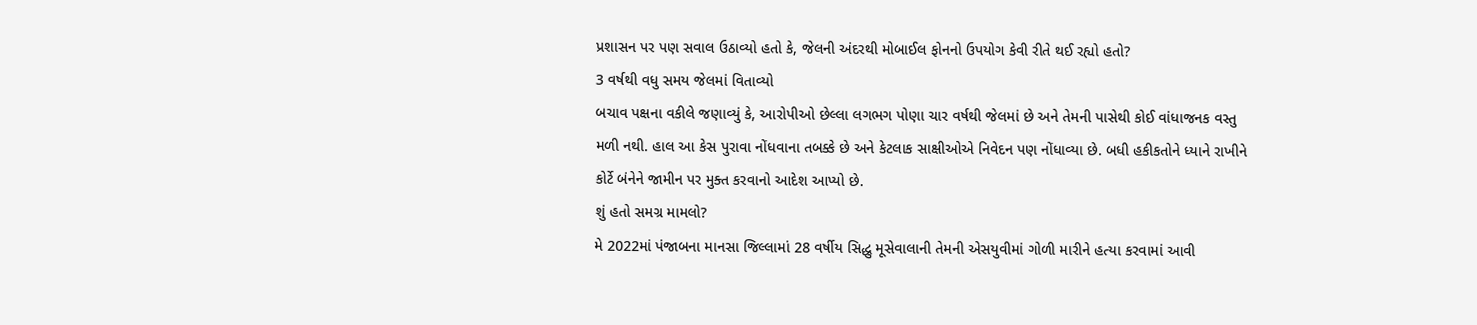પ્રશાસન પર પણ સવાલ ઉઠાવ્યો હતો કે, જેલની અંદરથી મોબાઈલ ફોનનો ઉપયોગ કેવી રીતે થઈ રહ્યો હતો?
3 વર્ષથી વધુ સમય જેલમાં વિતાવ્યો
બચાવ પક્ષના વકીલે જણાવ્યું કે, આરોપીઓ છેલ્લા લગભગ પોણા ચાર વર્ષથી જેલમાં છે અને તેમની પાસેથી કોઈ વાંધાજનક વસ્તુ મળી નથી. હાલ આ કેસ પુરાવા નોંધવાના તબક્કે છે અને કેટલાક સાક્ષીઓએ નિવેદન પણ નોંધાવ્યા છે. બધી હકીકતોને ધ્યાને રાખીને કોર્ટે બંનેને જામીન પર મુક્ત કરવાનો આદેશ આપ્યો છે.
શું હતો સમગ્ર મામલો?
મે 2022માં પંજાબના માનસા જિલ્લામાં 28 વર્ષીય સિદ્ધુ મૂસેવાલાની તેમની એસયુવીમાં ગોળી મારીને હત્યા કરવામાં આવી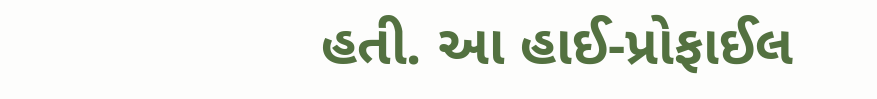હતી. આ હાઈ-પ્રોફાઈલ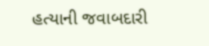હત્યાની જવાબદારી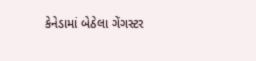કેનેડામાં બેઠેલા ગેંગસ્ટર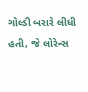ગોલ્ડી બરારે લીધી હતી, જે લોરેન્સ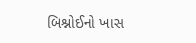બિશ્નોઈનો ખાસ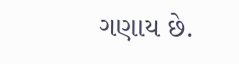ગણાય છે.